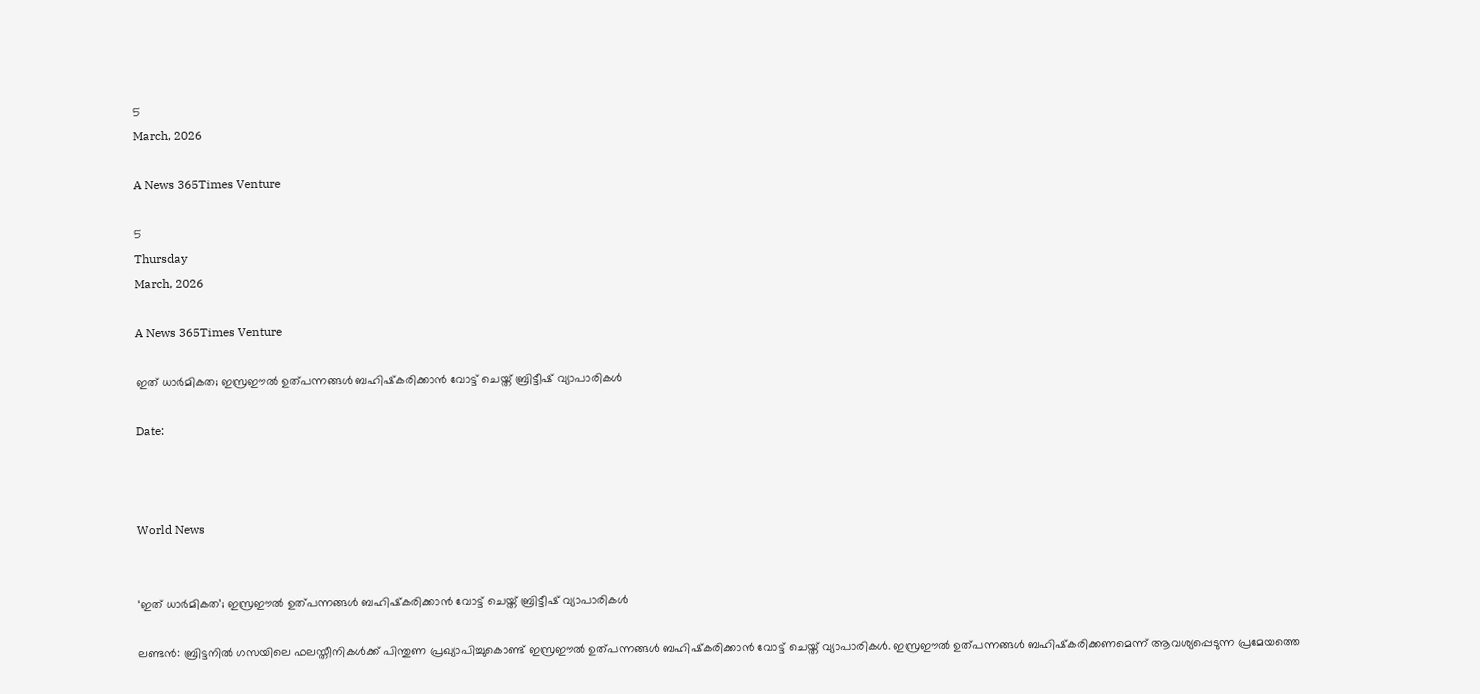5
March, 2026

A News 365Times Venture

5
Thursday
March, 2026

A News 365Times Venture

ഇത് ധാര്‍മികത; ഇസ്രഈല്‍ ഉത്പന്നങ്ങള്‍ ബഹിഷ്‌കരിക്കാന്‍ വോട്ട് ചെയ്ത് ബ്രിട്ടീഷ് വ്യാപാരികള്‍

Date:



World News


‘ഇത് ധാര്‍മികത’; ഇസ്രഈല്‍ ഉത്പന്നങ്ങള്‍ ബഹിഷ്‌കരിക്കാന്‍ വോട്ട് ചെയ്ത് ബ്രിട്ടീഷ് വ്യാപാരികള്‍

ലണ്ടന്‍: ബ്രിട്ടനില്‍ ഗസയിലെ ഫലസ്തീനികള്‍ക്ക് പിന്തുണ പ്രഖ്യാപിച്ചുകൊണ്ട് ഇസ്രഈല്‍ ഉത്പന്നങ്ങള്‍ ബഹിഷ്‌കരിക്കാന്‍ വോട്ട് ചെയ്ത് വ്യാപാരികള്‍. ഇസ്രഈല്‍ ഉത്പന്നങ്ങള്‍ ബഹിഷ്‌കരിക്കണമെന്ന് ആവശ്യപ്പെടുന്ന പ്രമേയത്തെ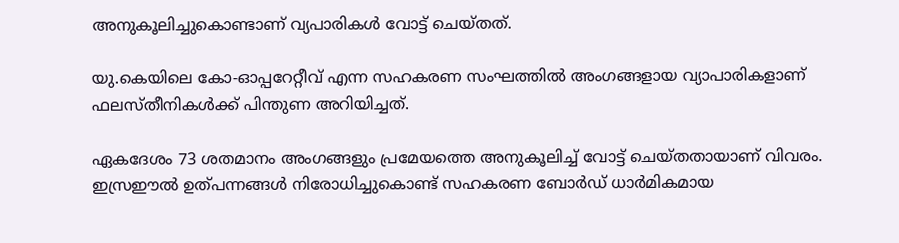അനുകൂലിച്ചുകൊണ്ടാണ് വ്യപാരികള്‍ വോട്ട് ചെയ്തത്.

യു.കെയിലെ കോ-ഓപ്പറേറ്റീവ് എന്ന സഹകരണ സംഘത്തില്‍ അംഗങ്ങളായ വ്യാപാരികളാണ് ഫലസ്തീനികള്‍ക്ക് പിന്തുണ അറിയിച്ചത്.

ഏകദേശം 73 ശതമാനം അംഗങ്ങളും പ്രമേയത്തെ അനുകൂലിച്ച് വോട്ട് ചെയ്തതായാണ് വിവരം. ഇസ്രഈല്‍ ഉത്പന്നങ്ങള്‍ നിരോധിച്ചുകൊണ്ട് സഹകരണ ബോര്‍ഡ് ധാര്‍മികമായ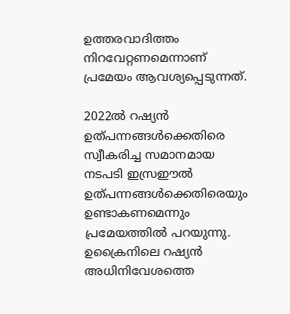ഉത്തരവാദിത്തം നിറവേറ്റണമെന്നാണ് പ്രമേയം ആവശ്യപ്പെടുന്നത്.

2022ല്‍ റഷ്യന്‍ ഉത്പന്നങ്ങള്‍ക്കെതിരെ സ്വീകരിച്ച സമാനമായ നടപടി ഇസ്രഈല്‍ ഉത്പന്നങ്ങള്‍ക്കെതിരെയും ഉണ്ടാകണമെന്നും പ്രമേയത്തില്‍ പറയുന്നു. ഉക്രൈനിലെ റഷ്യന്‍ അധിനിവേശത്തെ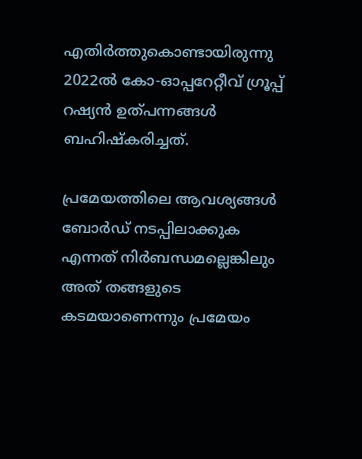എതിര്‍ത്തുകൊണ്ടായിരുന്നു 2022ല്‍ കോ-ഓപ്പറേറ്റീവ് ഗ്രൂപ്പ് റഷ്യന്‍ ഉത്പന്നങ്ങള്‍ ബഹിഷ്‌കരിച്ചത്.

പ്രമേയത്തിലെ ആവശ്യങ്ങള്‍ ബോര്‍ഡ് നടപ്പിലാക്കുക എന്നത് നിര്‍ബന്ധമല്ലെങ്കിലും അത് തങ്ങളുടെ കടമയാണെന്നും പ്രമേയം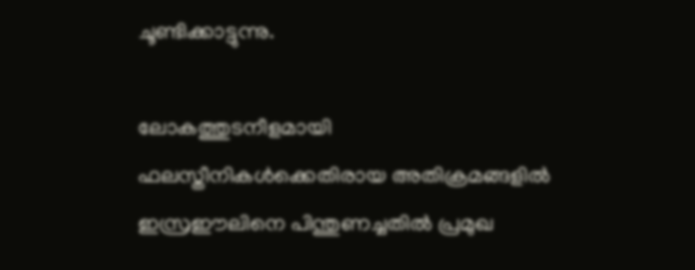ചൂണ്ടിക്കാട്ടുന്നു.

ലോകത്തുടനീളമായി ഫലസ്തീനികള്‍ക്കെതിരായ അതിക്രമങ്ങളില്‍ ഇസ്രഈലിനെ പിന്തുണച്ചതില്‍ പ്രമുഖ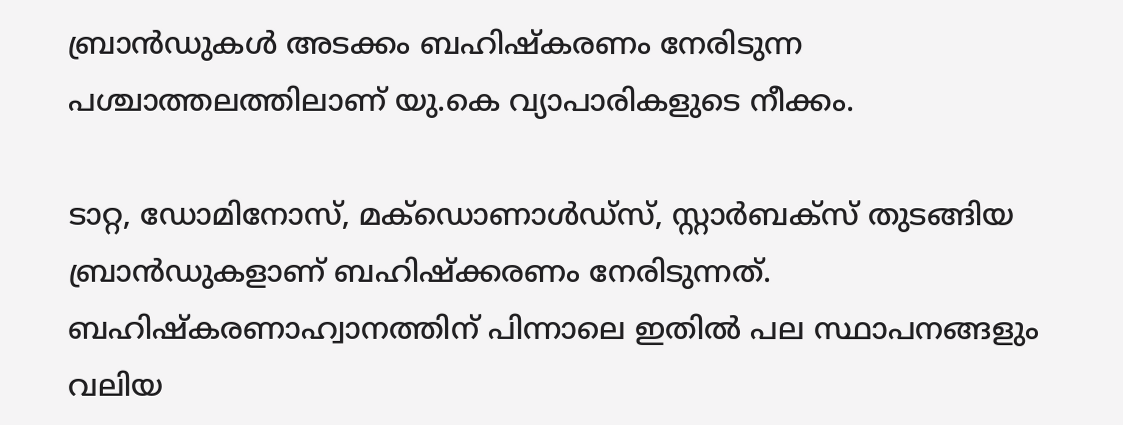ബ്രാന്‍ഡുകള്‍ അടക്കം ബഹിഷ്‌കരണം നേരിടുന്ന പശ്ചാത്തലത്തിലാണ് യു.കെ വ്യാപാരികളുടെ നീക്കം.

ടാറ്റ, ഡോമിനോസ്, മക്‌ഡൊണാള്‍ഡ്സ്, സ്റ്റാര്‍ബക്‌സ് തുടങ്ങിയ ബ്രാന്‍ഡുകളാണ് ബഹിഷ്‌ക്കരണം നേരിടുന്നത്. ബഹിഷ്‌കരണാഹ്വാനത്തിന് പിന്നാലെ ഇതില്‍ പല സ്ഥാപനങ്ങളും വലിയ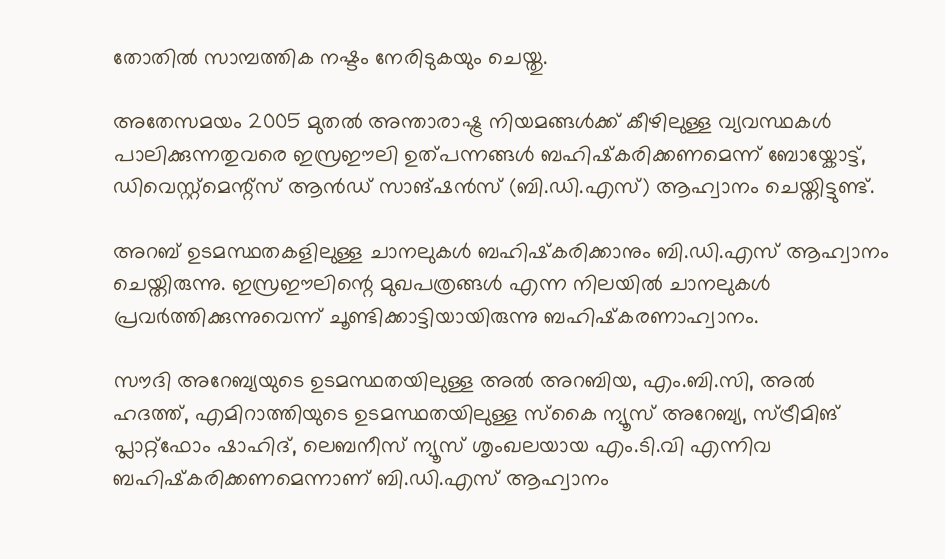തോതില്‍ സാമ്പത്തിക നഷ്ടം നേരിടുകയും ചെയ്തു.

അതേസമയം 2005 മുതല്‍ അന്താരാഷ്ട്ര നിയമങ്ങള്‍ക്ക് കീഴിലുള്ള വ്യവസ്ഥകള്‍ പാലിക്കുന്നതുവരെ ഇസ്രഈലി ഉത്പന്നങ്ങള്‍ ബഹിഷ്‌കരിക്കണമെന്ന് ബോയ്കോട്ട്, ഡിവെസ്റ്റ്മെന്റ്സ് ആന്‍ഡ് സാങ്ഷന്‍സ് (ബി.ഡി.എസ്) ആഹ്വാനം ചെയ്തിട്ടുണ്ട്.

അറബ് ഉടമസ്ഥതകളിലുള്ള ചാനലുകള്‍ ബഹിഷ്‌കരിക്കാനും ബി.ഡി.എസ് ആഹ്വാനം ചെയ്തിരുന്നു. ഇസ്രഈലിന്റെ മുഖപത്രങ്ങള്‍ എന്ന നിലയില്‍ ചാനലുകള്‍ പ്രവര്‍ത്തിക്കുന്നുവെന്ന് ചൂണ്ടിക്കാട്ടിയായിരുന്നു ബഹിഷ്‌കരണാഹ്വാനം.

സൗദി അറേബ്യയുടെ ഉടമസ്ഥതയിലുള്ള അല്‍ അറബിയ, എം.ബി.സി, അല്‍ ഹദത്ത്, എമിറാത്തിയുടെ ഉടമസ്ഥതയിലുള്ള സ്‌കൈ ന്യൂസ് അറേബ്യ, സ്ട്രീമിങ് പ്ലാറ്റ്ഫോം ഷാഹിദ്, ലെബനീസ് ന്യൂസ് ശൃംഖലയായ എം.ടി.വി എന്നിവ ബഹിഷ്‌കരിക്കണമെന്നാണ് ബി.ഡി.എസ് ആഹ്വാനം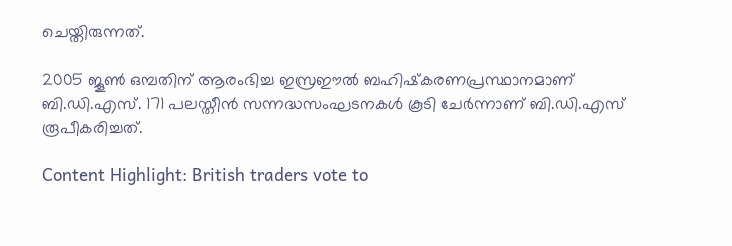ചെയ്തിരുന്നത്.

2005 ജൂണ്‍ ഒമ്പതിന് ആരംഭിച്ച ഇസ്രഈല്‍ ബഹിഷ്‌കരണപ്രസ്ഥാനമാണ് ബി.ഡി.എസ്. 171 പലസ്തീന്‍ സന്നദ്ധസംഘടനകള്‍ കൂടി ചേര്‍ന്നാണ് ബി.ഡി.എസ് രൂപീകരിച്ചത്.

Content Highlight: British traders vote to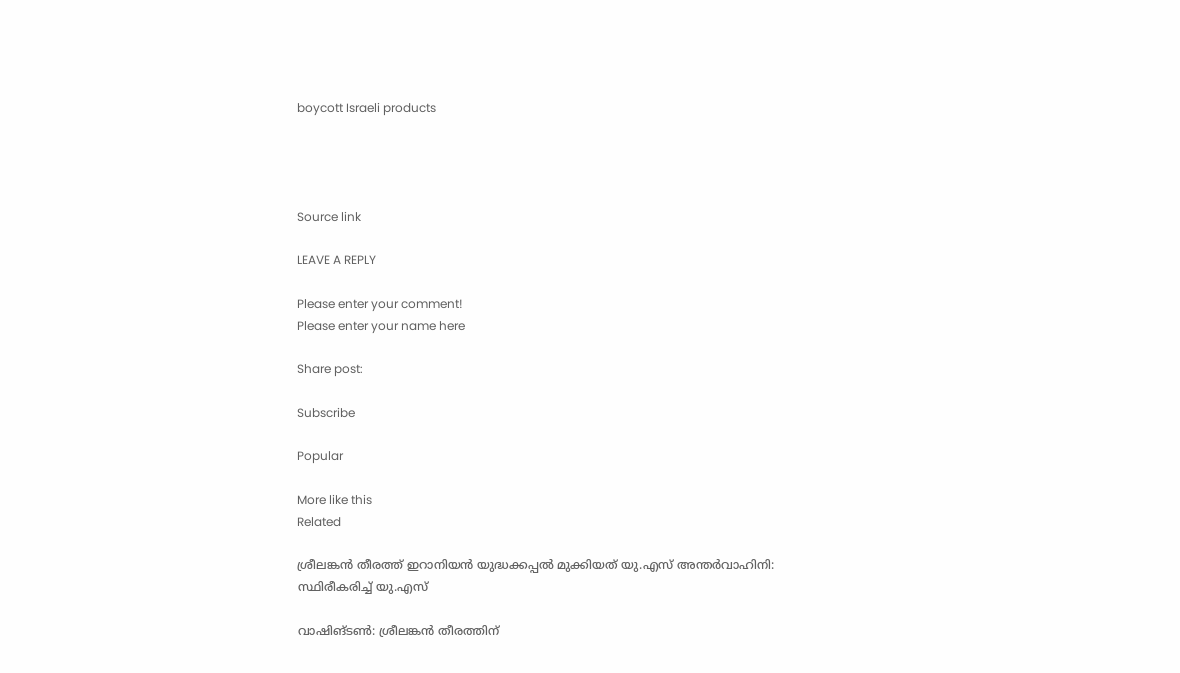boycott Israeli products




Source link

LEAVE A REPLY

Please enter your comment!
Please enter your name here

Share post:

Subscribe

Popular

More like this
Related

ശ്രീലങ്കന്‍ തീരത്ത് ഇറാനിയന്‍ യുദ്ധക്കപ്പല്‍ മുക്കിയത് യു.എസ് അന്തര്‍വാഹിനി: സ്ഥിരീകരിച്ച് യു.എസ്

വാഷിങ്ടണ്‍: ശ്രീലങ്കന്‍ തീരത്തിന്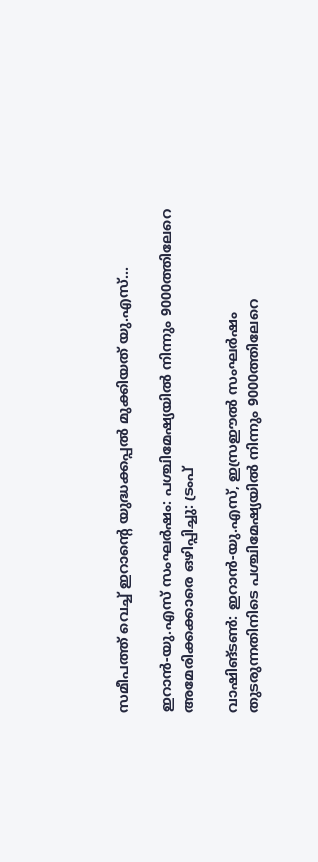സമീപത്ത് വെച്ച് ഇറാന്റെ യുദ്ധക്കപ്പല്‍ മുക്കിയത് യു.എസ്...

ഇറാന്‍-യു.എസ് സംഘര്‍ഷം: പശ്ചിമേഷ്യയില്‍ നിന്നും 9000ത്തിലേറെ അമേരിക്കക്കാരെ ഒഴിപ്പിച്ചു: ട്രംപ്

വാഷിങ്ടണ്‍: ഇറാന്‍-യു.എസ്, ഇസ്രഈല്‍ സംഘര്‍ഷം തുടരുന്നതിനിടെ പശ്ചിമേഷ്യയില്‍ നിന്നും 9000ത്തിലേറെ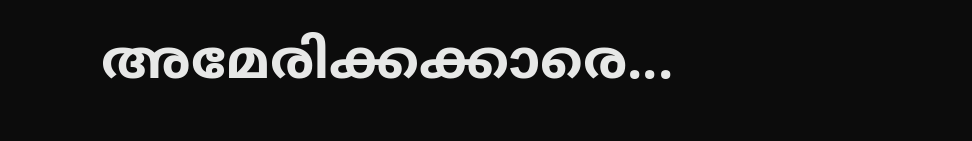അമേരിക്കക്കാരെ...